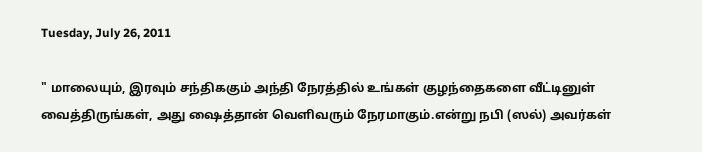Tuesday, July 26, 2011

" மாலையும், இரவும் சந்திககும் அந்தி நேரத்தில் உங்கள் குழந்தைகளை வீட்டினுள் வைத்திருங்கள், அது ஷைத்தான் வெளிவரும் நேரமாகும்.என்று நபி (ஸல்) அவர்கள்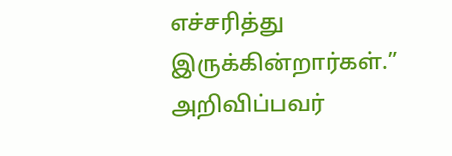எச்சரித்து இருக்கின்றார்கள்.” அறிவிப்பவர்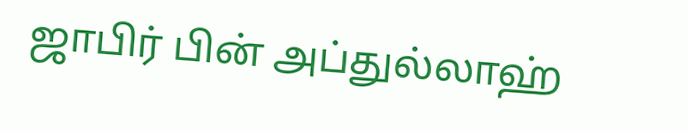ஜாபிர் பின் அப்துல்லாஹ்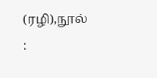(ரழி),நூல் :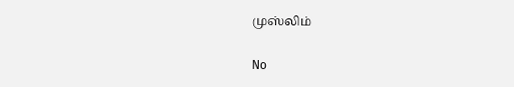முஸ்லிம்

No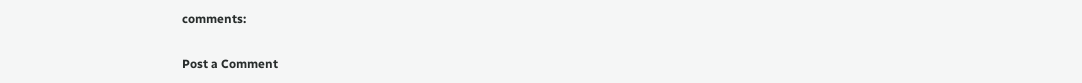comments:

Post a Comment